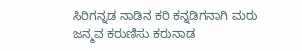ಸಿರಿಗನ್ನಡ ನಾಡಿನ ಕರಿ ಕನ್ನಡಿಗನಾಗಿ ಮರು ಜನ್ಮವ ಕರುಣಿಸು ಕರುನಾಡ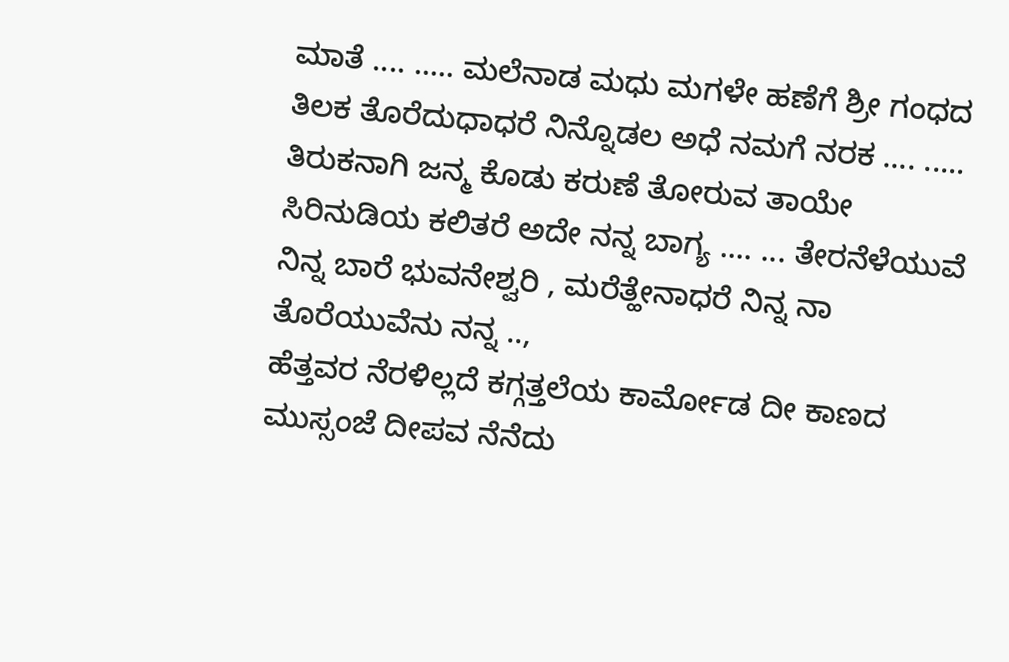ಮಾತೆ .... ..... ಮಲೆನಾಡ ಮಧು ಮಗಳೇ ಹಣೆಗೆ ಶ್ರೀ ಗಂಧದ ತಿಲಕ ತೊರೆದುಧಾಧರೆ ನಿನ್ನೊಡಲ ಅಧೆ ನಮಗೆ ನರಕ .... ..... ತಿರುಕನಾಗಿ ಜನ್ಮ ಕೊಡು ಕರುಣೆ ತೋರುವ ತಾಯೇ ಸಿರಿನುಡಿಯ ಕಲಿತರೆ ಅದೇ ನನ್ನ ಬಾಗ್ಯ .... ... ತೇರನೆಳೆಯುವೆ ನಿನ್ನ ಬಾರೆ ಭುವನೇಶ್ವರಿ , ಮರೆತ್ಹೇನಾಧರೆ ನಿನ್ನ ನಾ ತೊರೆಯುವೆನು ನನ್ನ ..,
ಹೆತ್ತವರ ನೆರಳಿಲ್ಲದೆ ಕಗ್ಗತ್ತಲೆಯ ಕಾರ್ಮೋಡ ದೀ ಕಾಣದ ಮುಸ್ಸಂಜೆ ದೀಪವ ನೆನೆದು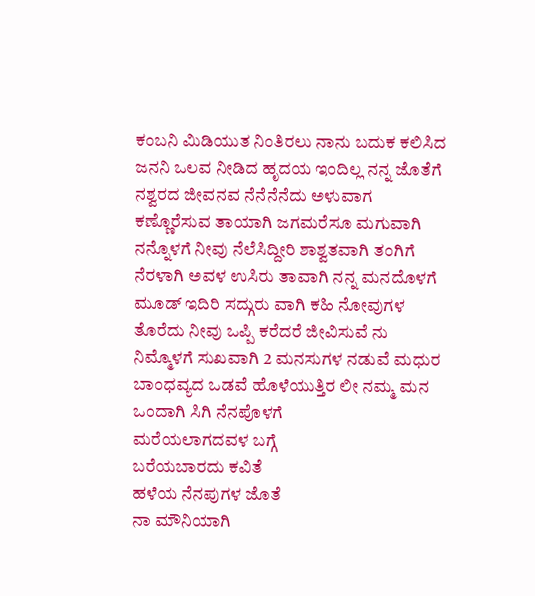ಕಂಬನಿ ಮಿಡಿಯುತ ನಿಂತಿರಲು ನಾನು ಬದುಕ ಕಲಿಸಿದ ಜನನಿ ಒಲವ ನೀಡಿದ ಹೃದಯ ಇಂದಿಲ್ಲ ನನ್ನ ಜೊತೆಗೆ ನಶ್ವರದ ಜೀವನವ ನೆನೆನೆನೆದು ಅಳುವಾಗ ಕಣ್ಣೊರೆಸುವ ತಾಯಾಗಿ ಜಗಮರೆಸೂ ಮಗುವಾಗಿ ನನ್ನೊಳಗೆ ನೀವು ನೆಲೆಸಿದ್ದೀರಿ ಶಾಶ್ವತವಾಗಿ ತಂಗಿಗೆ ನೆರಳಾಗಿ ಅವಳ ಉಸಿರು ತಾವಾಗಿ ನನ್ನ ಮನದೊಳಗೆ ಮೂಡ್ ಇದಿರಿ ಸದ್ಗುರು ವಾಗಿ ಕಹಿ ನೋವುಗಳ ತೊರೆದು ನೀವು ಒಪ್ಪಿ ಕರೆದರೆ ಜೀವಿಸುವೆ ನು ನಿಮ್ಮೊಳಗೆ ಸುಖವಾಗಿ 2 ಮನಸುಗಳ ನಡುವೆ ಮಧುರ ಬಾಂಧವ್ಯದ ಒಡವೆ ಹೊಳೆಯುತ್ತಿರ ಲೀ ನಮ್ಮ ಮನ ಒಂದಾಗಿ ಸಿಗಿ ನೆನಪೊಳಗೆ
ಮರೆಯಲಾಗದವಳ ಬಗ್ಗೆ
ಬರೆಯಬಾರದು ಕವಿತೆ
ಹಳೆಯ ನೆನಪುಗಳ ಜೊತೆ
ನಾ ಮೌನಿಯಾಗಿ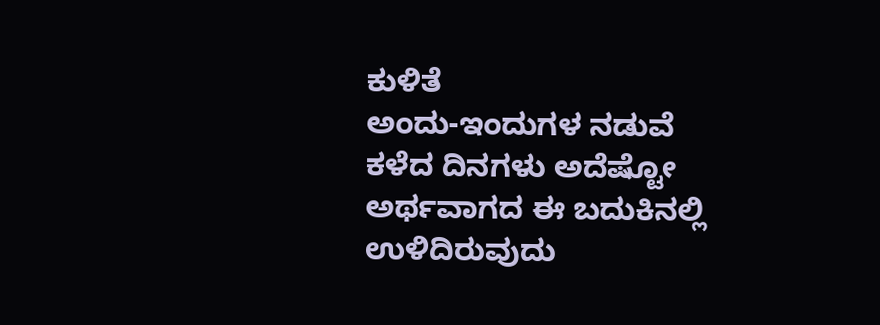ಕುಳಿತೆ
ಅಂದು-ಇಂದುಗಳ ನಡುವೆ
ಕಳೆದ ದಿನಗಳು ಅದೆಷ್ಟೋ
ಅರ್ಥವಾಗದ ಈ ಬದುಕಿನಲ್ಲಿ
ಉಳಿದಿರುವುದು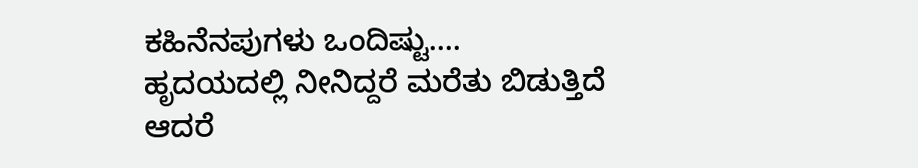ಕಹಿನೆನಪುಗಳು ಒಂದಿಷ್ಟು....
ಹೃದಯದಲ್ಲಿ ನೀನಿದ್ದರೆ ಮರೆತು ಬಿಡುತ್ತಿದೆ ಆದರೆ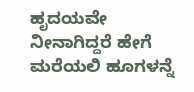ಹೃದಯವೇ ನೀನಾಗಿದ್ದರೆ ಹೇಗೆ ಮರೆಯಲಿ ಹೂಗಳನ್ನೆ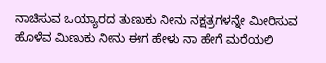ನಾಚಿಸುವ ಒಯ್ಯಾರದ ತುಣುಕು ನೀನು ನಕ್ಷತ್ರಗಳನ್ನೇ ಮೀರಿಸುವ ಹೊಳೆವ ಮಿಣುಕು ನೀನು ಈಗ ಹೇಳು ನಾ ಹೇಗೆ ಮರೆಯಲಿ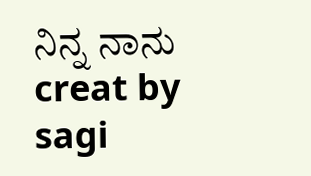ನಿನ್ನ ನಾನು creat by sagi